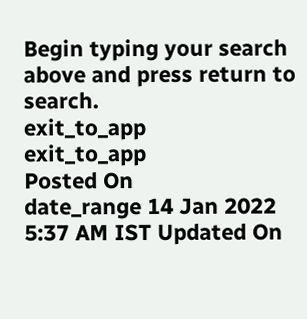Begin typing your search above and press return to search.
exit_to_app
exit_to_app
Posted On
date_range 14 Jan 2022 5:37 AM IST Updated On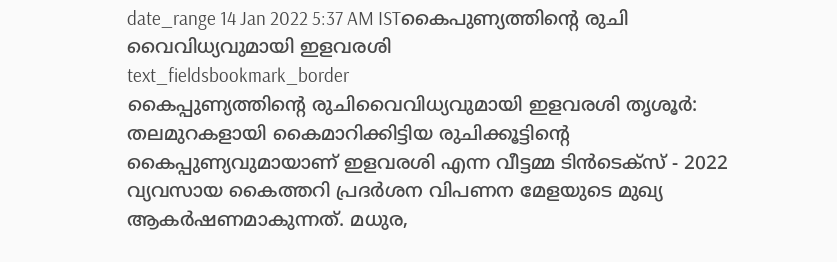date_range 14 Jan 2022 5:37 AM ISTകൈപുണ്യത്തിന്റെ രുചി വൈവിധ്യവുമായി ഇളവരശി
text_fieldsbookmark_border
കൈപ്പുണ്യത്തിന്റെ രുചിവൈവിധ്യവുമായി ഇളവരശി തൃശൂർ: തലമുറകളായി കൈമാറിക്കിട്ടിയ രുചിക്കൂട്ടിന്റെ കൈപ്പുണ്യവുമായാണ് ഇളവരശി എന്ന വീട്ടമ്മ ടിൻടെക്സ് - 2022 വ്യവസായ കൈത്തറി പ്രദർശന വിപണന മേളയുടെ മുഖ്യ ആകർഷണമാകുന്നത്. മധുര,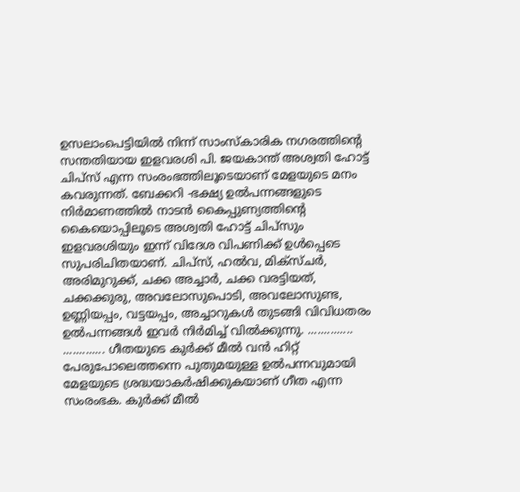ഉസലാംപെട്ടിയിൽ നിന്ന് സാംസ്കാരിക നഗരത്തിന്റെ സന്തതിയായ ഇളവരശി പി. ജയകാന്ത് അശ്വതി ഹോട്ട് ചിപ്സ് എന്ന സംരംഭത്തിലൂടെയാണ് മേളയുടെ മനം കവരുന്നത്. ബേക്കറി -ഭക്ഷ്യ ഉൽപന്നങ്ങളുടെ നിർമാണത്തിൽ നാടൻ കൈപ്പുണ്യത്തിന്റെ കൈയൊപ്പിലൂടെ അശ്വതി ഹോട്ട് ചിപ്സും ഇളവരശിയും ഇന്ന് വിദേശ വിപണിക്ക് ഉൾപ്പെടെ സുപരിചിതയാണ്. ചിപ്സ്, ഹൽവ, മിക്സ്ചർ, അരിമുറുക്ക്, ചക്ക അച്ചാർ, ചക്ക വരട്ടിയത്, ചക്കക്കുരു, അവലോസുപൊടി, അവലോസുണ്ട, ഉണ്ണിയപ്പം, വട്ടയപ്പം, അച്ചാറുകൾ തുടങ്ങി വിവിധതരം ഉൽപന്നങ്ങൾ ഇവർ നിർമിച്ച് വിൽക്കുന്നു. .............. ............. ഗീതയുടെ കുർക്ക് മീൽ വൻ ഹിറ്റ് പേരുപോലെത്തന്നെ പുതുമയുള്ള ഉൽപന്നവുമായി മേളയുടെ ശ്രദ്ധയാകർഷിക്കുകയാണ് ഗീത എന്ന സംരംഭക. കുർക്ക് മീൽ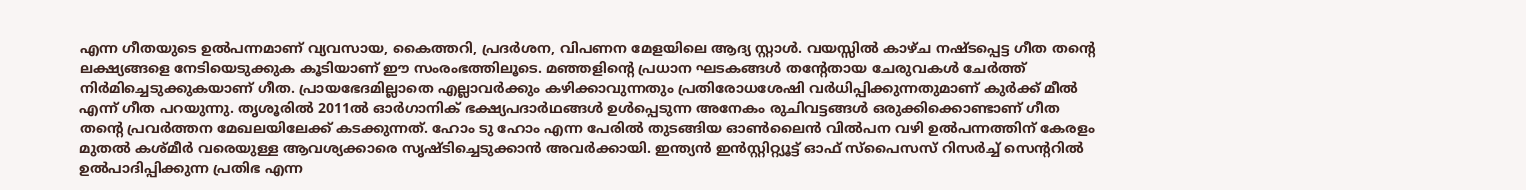എന്ന ഗീതയുടെ ഉൽപന്നമാണ് വ്യവസായ, കൈത്തറി, പ്രദർശന, വിപണന മേളയിലെ ആദ്യ സ്റ്റാൾ. വയസ്സിൽ കാഴ്ച നഷ്ടപ്പെട്ട ഗീത തന്റെ ലക്ഷ്യങ്ങളെ നേടിയെടുക്കുക കൂടിയാണ് ഈ സംരംഭത്തിലൂടെ. മഞ്ഞളിന്റെ പ്രധാന ഘടകങ്ങൾ തന്റേതായ ചേരുവകൾ ചേർത്ത് നിർമിച്ചെടുക്കുകയാണ് ഗീത. പ്രായഭേദമില്ലാതെ എല്ലാവർക്കും കഴിക്കാവുന്നതും പ്രതിരോധശേഷി വർധിപ്പിക്കുന്നതുമാണ് കുർക്ക് മീൽ എന്ന് ഗീത പറയുന്നു. തൃശൂരിൽ 2011ൽ ഓർഗാനിക് ഭക്ഷ്യപദാർഥങ്ങൾ ഉൾപ്പെടുന്ന അനേകം രുചിവട്ടങ്ങൾ ഒരുക്കിക്കൊണ്ടാണ് ഗീത തന്റെ പ്രവർത്തന മേഖലയിലേക്ക് കടക്കുന്നത്. ഹോം ടു ഹോം എന്ന പേരിൽ തുടങ്ങിയ ഓൺലൈൻ വിൽപന വഴി ഉൽപന്നത്തിന് കേരളം മുതൽ കശ്മീർ വരെയുള്ള ആവശ്യക്കാരെ സൃഷ്ടിച്ചെടുക്കാൻ അവർക്കായി. ഇന്ത്യൻ ഇൻസ്റ്റിറ്റ്യൂട്ട് ഓഫ് സ്പൈസസ് റിസർച്ച് സെന്ററിൽ ഉൽപാദിപ്പിക്കുന്ന പ്രതിഭ എന്ന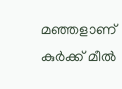മഞ്ഞളാണ് കുർക്ക് മീൽ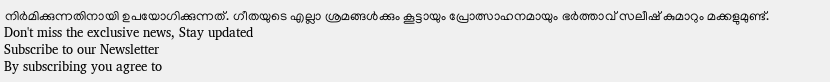നിർമിക്കുന്നതിനായി ഉപയോഗിക്കുന്നത്. ഗീതയുടെ എല്ലാ ശ്രമങ്ങൾക്കും കൂട്ടായും പ്രോത്സാഹനമായും ഭർത്താവ് സലീഷ് കുമാറും മക്കളുമുണ്ട്.
Don't miss the exclusive news, Stay updated
Subscribe to our Newsletter
By subscribing you agree to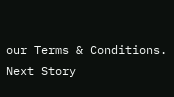our Terms & Conditions.
Next Story